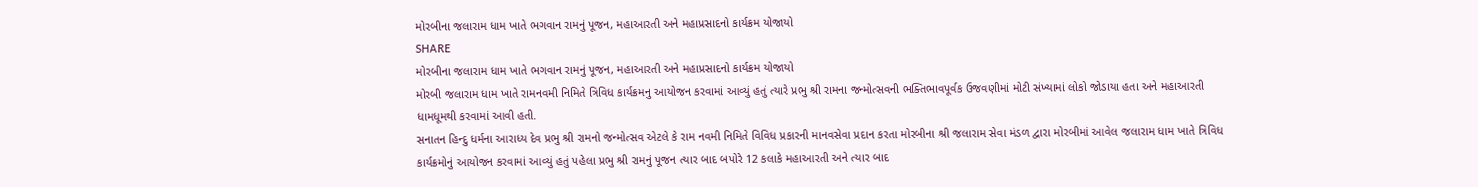મોરબીના જલારામ ધામ ખાતે ભગવાન રામનું પૂજન, મહાઆરતી અને મહાપ્રસાદનો કાર્યક્રમ યોજાયો
SHARE
મોરબીના જલારામ ધામ ખાતે ભગવાન રામનું પૂજન, મહાઆરતી અને મહાપ્રસાદનો કાર્યક્રમ યોજાયો
મોરબી જલારામ ધામ ખાતે રામનવમી નિમિતે ત્રિવિધ કાર્યક્રમનુ આયોજન કરવામાં આવ્યું હતું ત્યારે પ્રભુ શ્રી રામના જન્મોત્સવની ભક્તિભાવપૂર્વક ઉજવણીમાં મોટી સંખ્યામાં લોકો જોડાયા હતા અને મહાઆરતી ધામધૂમથી કરવામાં આવી હતી.
સનાતન હિન્દુ ધર્મના આરાધ્ય દેવ પ્રભુ શ્રી રામનો જન્મોત્સવ એટલે કે રામ નવમી નિમિતે વિવિધ પ્રકારની માનવસેવા પ્રદાન કરતા મોરબીના શ્રી જલારામ સેવા મંડળ દ્વારા મોરબીમાં આવેલ જલારામ ધામ ખાતે ત્રિવિધ કાર્યક્રમોનું આયોજન કરવામાં આવ્યું હતું પહેલા પ્રભુ શ્રી રામનું પૂજન ત્યાર બાદ બપોરે 12 કલાકે મહાઆરતી અને ત્યાર બાદ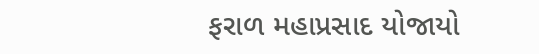ફરાળ મહાપ્રસાદ યોજાયો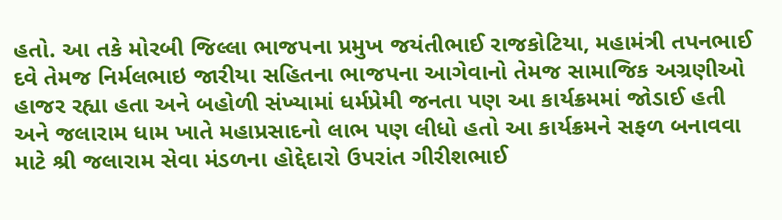હતો. આ તકે મોરબી જિલ્લા ભાજપના પ્રમુખ જયંતીભાઈ રાજકોટિયા, મહામંત્રી તપનભાઈ દવે તેમજ નિર્મલભાઇ જારીયા સહિતના ભાજપના આગેવાનો તેમજ સામાજિક અગ્રણીઓ હાજર રહ્યા હતા અને બહોળી સંખ્યામાં ધર્મપ્રેમી જનતા પણ આ કાર્યક્રમમાં જોડાઈ હતી અને જલારામ ધામ ખાતે મહાપ્રસાદનો લાભ પણ લીધો હતો આ કાર્યક્રમને સફળ બનાવવા માટે શ્રી જલારામ સેવા મંડળના હોદ્દેદારો ઉપરાંત ગીરીશભાઈ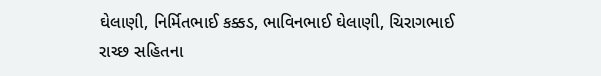ઘેલાણી, નિર્મિતભાઈ કક્કડ, ભાવિનભાઈ ઘેલાણી, ચિરાગભાઈ રાચ્છ સહિતના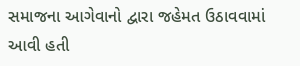સમાજના આગેવાનો દ્વારા જહેમત ઉઠાવવામાં આવી હતી